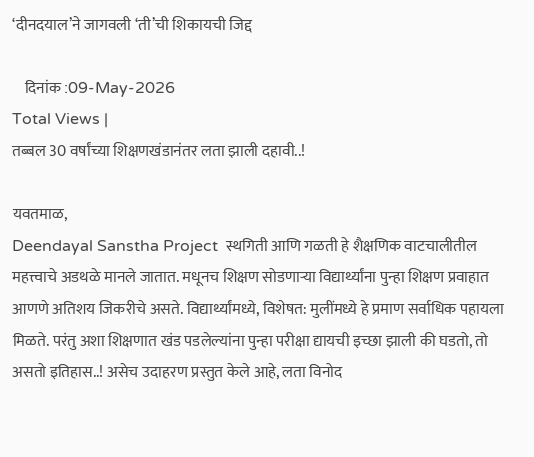‘दीनदयाल’ने जागवली ‘ती’ची शिकायची जिद्द

    दिनांक :09-May-2026
Total Views |
तब्बल 30 वर्षांच्या शिक्षणखंडानंतर लता झाली दहावी..!

यवतमाळ,
Deendayal Sanstha Project  स्थगिती आणि गळती हे शैक्षणिक वाटचालीतील महत्त्वाचे अडथळे मानले जातात. मधूनच शिक्षण सोडणाऱ्या विद्यार्थ्यांना पुन्हा शिक्षण प्रवाहात आणणे अतिशय जिकरीचे असते. विद्यार्थ्यांमध्ये, विशेषत: मुलींमध्ये हे प्रमाण सर्वाधिक पहायला मिळते. परंतु अशा शिक्षणात खंड पडलेल्यांना पुन्हा परीक्षा द्यायची इच्छा झाली की घडतो, तो असतो इतिहास..! असेच उदाहरण प्रस्तुत केले आहे, लता विनोद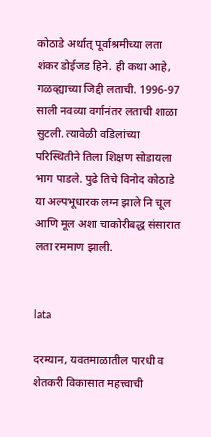कोठाडे अर्थात् पूर्वाश्रमीच्या लता शंकर डोईजड हिने. ही कथा आहे, गळव्ह्याच्या जिद्दी लताची. 1996-97 साली नवव्या वर्गानंतर लताची शाळा सुटली. त्यावेळी वडिलांच्या परिस्थितीने तिला शिक्षण सोडायला भाग पाडले. पुढे तिचे विनोद कोठाडे या अल्पभूधारक लग्न झाले नि चूल आणि मूल अशा चाकोरीबद्ध संसारात लता रममाण झाली.


lata

दरम्यान, यवतमाळातील पारधी व शेतकरी विकासात महत्त्वाची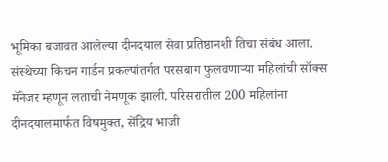भूमिका बजावत आलेल्या दीनदयाल सेवा प्रतिष्ठानशी तिचा संबंध आला. संस्थेच्या किचन गार्डन प्रकल्पांतर्गत परसबाग फुलवणाऱ्या महिलांची सॉक्स मॅनेजर म्हणून लताची नेमणूक झाली. परिसरातील 200 महिलांना दीनदयालमार्फत विषमुक्त, सेंद्रिय भाजी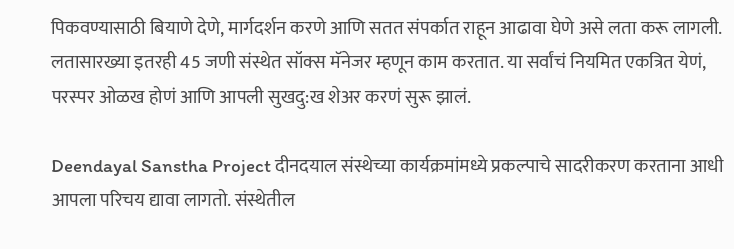पिकवण्यासाठी बियाणे देणे, मार्गदर्शन करणे आणि सतत संपर्कात राहून आढावा घेणे असे लता करू लागली. लतासारख्या इतरही 45 जणी संस्थेत सॉक्स मॅनेजर म्हणून काम करतात. या सर्वांचं नियमित एकत्रित येणं, परस्पर ओळख होणं आणि आपली सुखदु:ख शेअर करणं सुरू झालं.

Deendayal Sanstha Project दीनदयाल संस्थेच्या कार्यक्रमांमध्ये प्रकल्पाचे सादरीकरण करताना आधी आपला परिचय द्यावा लागतो. संस्थेतील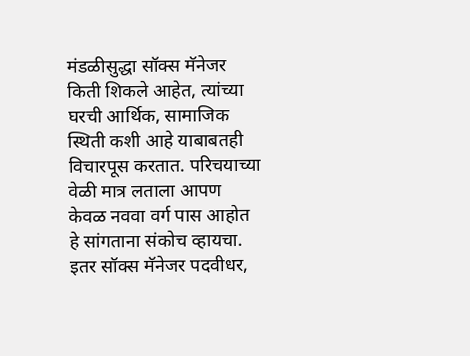मंडळीसुद्धा सॉक्स मॅनेजर किती शिकले आहेत, त्यांच्या घरची आर्थिक, सामाजिक स्थिती कशी आहे याबाबतही विचारपूस करतात. परिचयाच्या वेळी मात्र लताला आपण केवळ नववा वर्ग पास आहोत हे सांगताना संकोच व्हायचा. इतर सॉक्स मॅनेजर पदवीधर,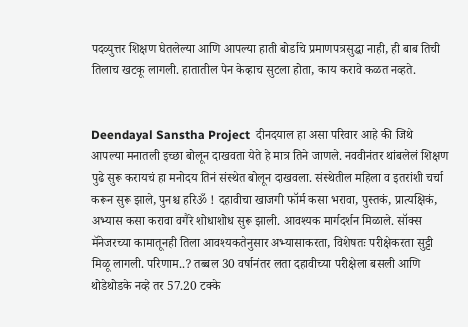पदव्युत्तर शिक्षण घेतलेल्या आणि आपल्या हाती बोर्डाचे प्रमाणपत्रसुद्धा नाही, ही बाब तिची तिलाच खटकू लागली. हातातील पेन केव्हाच सुटला होता, काय करावे कळत नव्हते.


Deendayal Sanstha Project  दीनदयाल हा असा परिवार आहे की जिथे आपल्या मनातली इच्छा बोलून दाखवता येते हे मात्र तिने जाणले. नववीनंतर थांबलेलं शिक्षण पुढे सुरू करायचं हा मनोदय तिनं संस्थेत बोलून दाखवला. संस्थेतील महिला व इतरांशी चर्चा करून सुरू झाले, पुनश्च हरिॐ ! दहावीचा खाजगी फॉर्म कसा भरावा, पुस्तकं, प्रात्यक्षिकं, अभ्यास कसा करावा वगैरे शोधाशोध सुरू झाली. आवश्यक मार्गदर्शन मिळाले. सॉक्स मॅनेजरच्या कामातूनही तिला आवश्यकतेनुसार अभ्यासाकरता, विशेषतः परीक्षेकरता सुट्टी मिळू लागली. परिणाम..? तब्बल 30 वर्षानंतर लता दहावीच्या परीक्षेला बसली आणि थोडेथोडके नव्हे तर 57.20 टक्के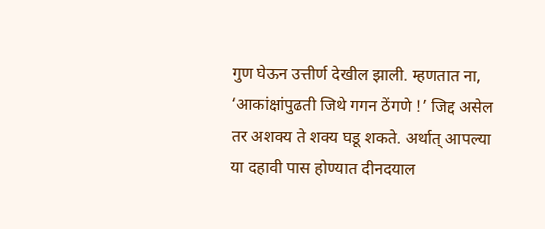गुण घेऊन उत्तीर्ण देखील झाली. म्हणतात ना, ‘आकांक्षांपुढती जिथे गगन ठेंगणे !’ जिद्द असेल तर अशक्य ते शक्य घडू शकते. अर्थात् आपल्या या दहावी पास होण्यात दीनदयाल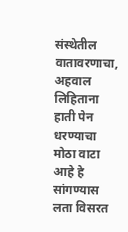संस्थेतील वातावरणाचा, अहवाल लिहिताना हाती पेन धरण्याचा मोठा वाटा आहे हे सांगण्यास लता विसरत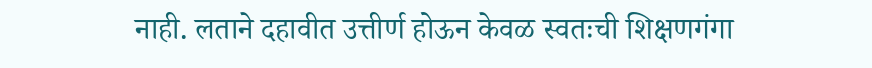नाही. लताने दहावीत उत्तीर्ण होऊन केवळ स्वतःची शिक्षणगंगा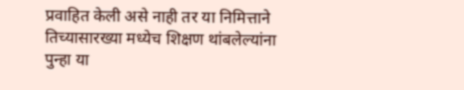प्रवाहित केली असे नाही तर या निमित्ताने तिच्यासारख्या मध्येच शिक्षण थांबलेल्यांना पुन्हा या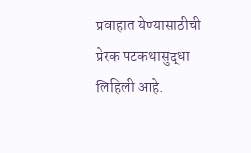प्रवाहात येण्यासाठीची प्रेरक पटकथासुद्धा लिहिली आहे.